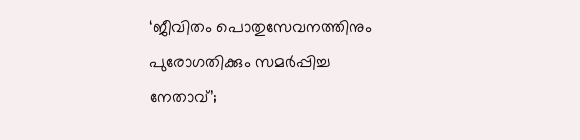‘ജീവിതം പൊതുസേവനത്തിനും പുരോഗതിക്കും സമര്‍പ്പിച്ച നേതാവ്’;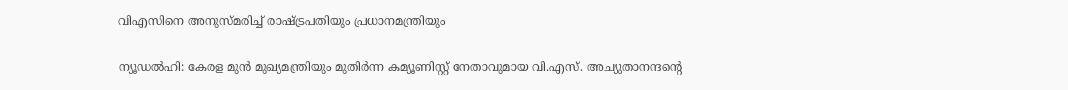വിഎസിനെ അനുസ്മരിച്ച് രാഷ്ട്രപതിയും പ്രധാനമന്ത്രിയും

ന്യൂഡൽഹി: കേരള മുൻ മുഖ്യമന്ത്രിയും മുതിർന്ന കമ്യൂണിസ്റ്റ് നേതാവുമായ വി.എസ്. അച്യുതാനന്ദന്റെ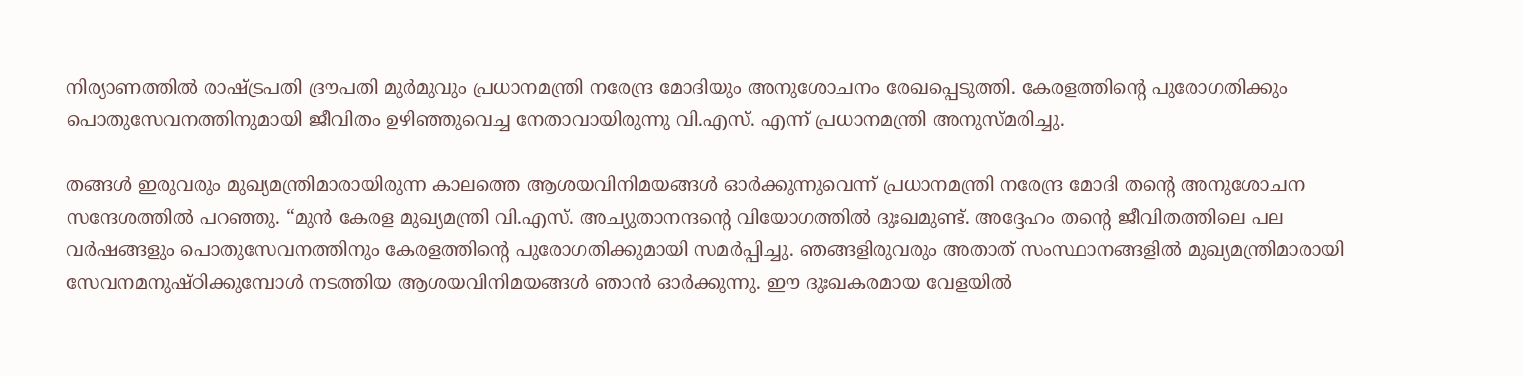നിര്യാണത്തിൽ രാഷ്ട്രപതി ദ്രൗപതി മുർമുവും പ്രധാനമന്ത്രി നരേന്ദ്ര മോദിയും അനുശോചനം രേഖപ്പെടുത്തി. കേരളത്തിന്റെ പുരോഗതിക്കും പൊതുസേവനത്തിനുമായി ജീവിതം ഉഴിഞ്ഞുവെച്ച നേതാവായിരുന്നു വി.എസ്. എന്ന് പ്രധാനമന്ത്രി അനുസ്മരിച്ചു.

തങ്ങൾ ഇരുവരും മുഖ്യമന്ത്രിമാരായിരുന്ന കാലത്തെ ആശയവിനിമയങ്ങൾ ഓർക്കുന്നുവെന്ന് പ്രധാനമന്ത്രി നരേന്ദ്ര മോദി തൻ്റെ അനുശോചന സന്ദേശത്തിൽ പറഞ്ഞു. “മുൻ കേരള മുഖ്യമന്ത്രി വി.എസ്. അച്യുതാനന്ദന്റെ വിയോഗത്തിൽ ദുഃഖമുണ്ട്. അദ്ദേഹം തൻ്റെ ജീവിതത്തിലെ പല വർഷങ്ങളും പൊതുസേവനത്തിനും കേരളത്തിന്റെ പുരോഗതിക്കുമായി സമർപ്പിച്ചു. ഞങ്ങളിരുവരും അതാത് സംസ്ഥാനങ്ങളിൽ മുഖ്യമന്ത്രിമാരായി സേവനമനുഷ്ഠിക്കുമ്പോൾ നടത്തിയ ആശയവിനിമയങ്ങൾ ഞാൻ ഓർക്കുന്നു. ഈ ദുഃഖകരമായ വേളയിൽ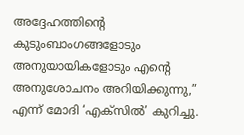അദ്ദേഹത്തിന്റെ കുടുംബാംഗങ്ങളോടും അനുയായികളോടും എൻ്റെ അനുശോചനം അറിയിക്കുന്നു,” എന്ന് മോദി ‘എക്‌സിൽ’ കുറിച്ചു.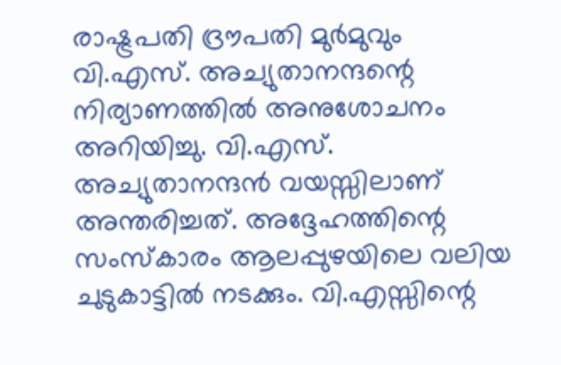രാഷ്ട്രപതി ദ്രൗപതി മുർമുവും വി.എസ്. അച്യുതാനന്ദന്റെ നിര്യാണത്തിൽ അനുശോചനം അറിയിച്ചു. വി.എസ്. അച്യുതാനന്ദൻ വയസ്സിലാണ് അന്തരിച്ചത്. അദ്ദേഹത്തിന്റെ സംസ്കാരം ആലപ്പുഴയിലെ വലിയ ചുടുകാട്ടിൽ നടക്കും. വി.എസ്സിന്റെ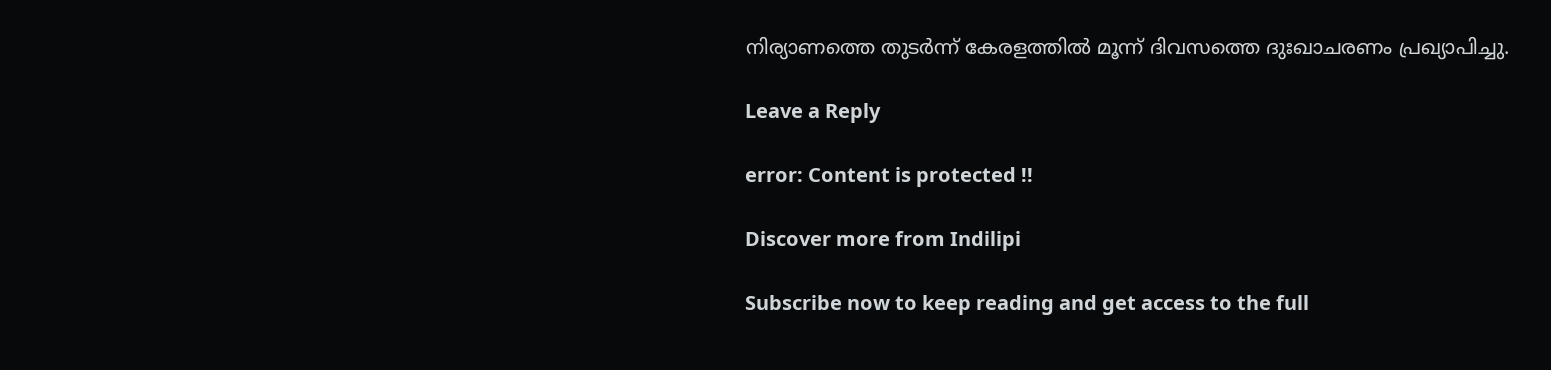നിര്യാണത്തെ തുടർന്ന് കേരളത്തിൽ മൂന്ന് ദിവസത്തെ ദുഃഖാചരണം പ്രഖ്യാപിച്ചു.

Leave a Reply

error: Content is protected !!

Discover more from Indilipi

Subscribe now to keep reading and get access to the full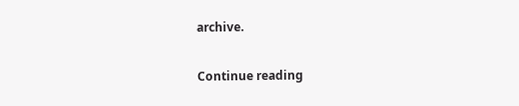archive.

Continue reading